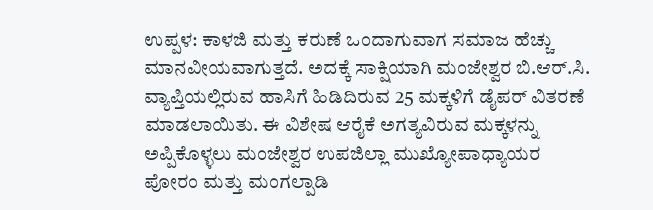ಉಪ್ಪಳ: ಕಾಳಜಿ ಮತ್ತು ಕರುಣೆ ಒಂದಾಗುವಾಗ ಸಮಾಜ ಹೆಚ್ಚು ಮಾನವೀಯವಾಗುತ್ತದೆ. ಅದಕ್ಕೆ ಸಾಕ್ಷಿಯಾಗಿ ಮಂಜೇಶ್ವರ ಬಿ.ಆರ್.ಸಿ. ವ್ಯಾಪ್ತಿಯಲ್ಲಿರುವ ಹಾಸಿಗೆ ಹಿಡಿದಿರುವ 25 ಮಕ್ಕಳಿಗೆ ಡೈಪರ್ ವಿತರಣೆ ಮಾಡಲಾಯಿತು. ಈ ವಿಶೇಷ ಆರೈಕೆ ಅಗತ್ಯವಿರುವ ಮಕ್ಕಳನ್ನು ಅಪ್ಪಿಕೊಳ್ಳಲು ಮಂಜೇಶ್ವರ ಉಪಜಿಲ್ಲಾ ಮುಖ್ಯೋಪಾಧ್ಯಾಯರ ಪೋರಂ ಮತ್ತು ಮಂಗಲ್ಪಾಡಿ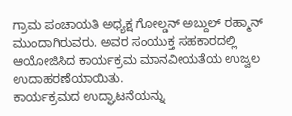ಗ್ರಾಮ ಪಂಚಾಯತಿ ಅಧ್ಯಕ್ಷ ಗೋಲ್ಡನ್ ಅಬ್ದುಲ್ ರಹ್ಮಾನ್ ಮುಂದಾಗಿರುವರು. ಅವರ ಸಂಯುಕ್ತ ಸಹಕಾರದಲ್ಲಿ ಆಯೋಜಿಸಿದ ಕಾರ್ಯಕ್ರಮ ಮಾನವೀಯತೆಯ ಉಜ್ವಲ ಉದಾಹರಣೆಯಾಯಿತು.
ಕಾರ್ಯಕ್ರಮದ ಉದ್ಘಾಟನೆಯನ್ನು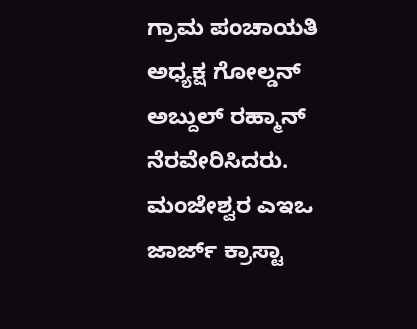ಗ್ರಾಮ ಪಂಚಾಯತಿ ಅಧ್ಯಕ್ಷ ಗೋಲ್ಡನ್ ಅಬ್ದುಲ್ ರಹ್ಮಾನ್ ನೆರವೇರಿಸಿದರು. ಮಂಜೇಶ್ವರ ಎಇಒ ಜಾರ್ಜ್ ಕ್ರಾಸ್ಟಾ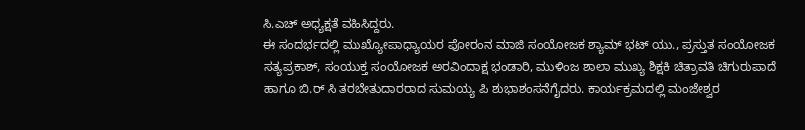ಸಿ.ಎಚ್ ಅಧ್ಯಕ್ಷತೆ ವಹಿಸಿದ್ದರು.
ಈ ಸಂದರ್ಭದಲ್ಲಿ ಮುಖ್ಯೋಪಾಧ್ಯಾಯರ ಪೋರಂನ ಮಾಜಿ ಸಂಯೋಜಕ ಶ್ಯಾಮ್ ಭಟ್ ಯು., ಪ್ರಸ್ತುತ ಸಂಯೋಜಕ ಸತ್ಯಪ್ರಕಾಶ್, ಸಂಯುಕ್ತ ಸಂಯೋಜಕ ಅರವಿಂದಾಕ್ಷ ಭಂಡಾರಿ, ಮುಳಿಂಜ ಶಾಲಾ ಮುಖ್ಯ ಶಿಕ್ಷಕಿ ಚಿತ್ರಾವತಿ ಚಿಗುರುಪಾದೆ ಹಾಗೂ ಬಿ.ರ್ ಸಿ ತರಬೇತುದಾರರಾದ ಸುಮಯ್ಯ ಪಿ ಶುಭಾಶಂಸನೆಗೈದರು. ಕಾರ್ಯಕ್ರಮದಲ್ಲಿ ಮಂಜೇಶ್ವರ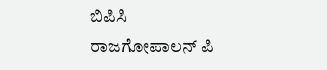ಬಿಪಿಸಿ ರಾಜಗೋಪಾಲನ್ ಪಿ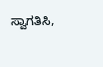ಸ್ವಾಗತಿಸಿ,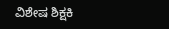ವಿಶೇಷ ಶಿಕ್ಷಕಿ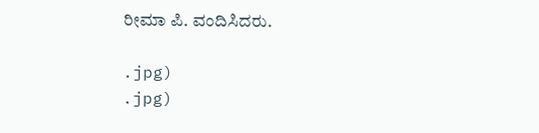ರೀಮಾ ಪಿ. ವಂದಿಸಿದರು.

.jpg)
.jpg)